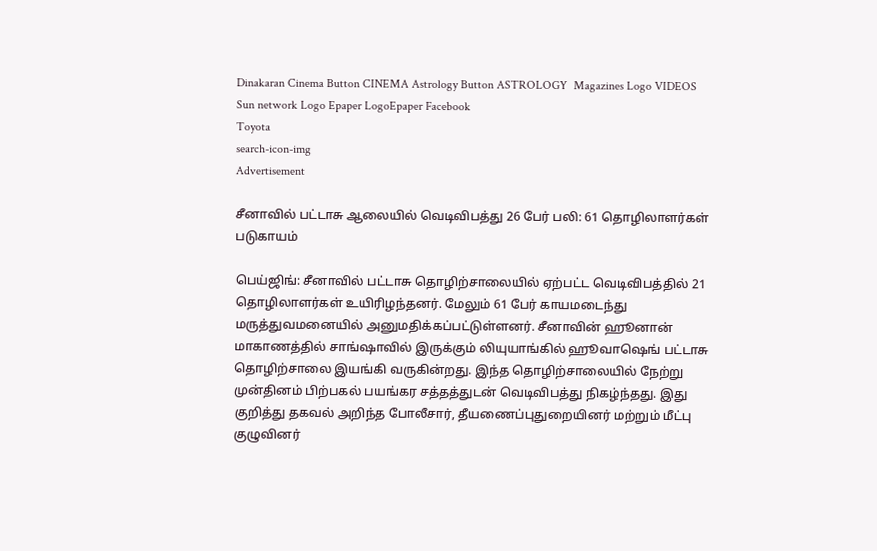Dinakaran Cinema Button CINEMA Astrology Button ASTROLOGY  Magazines Logo VIDEOS Sun network Logo Epaper LogoEpaper Facebook
Toyota
search-icon-img
Advertisement

சீனாவில் பட்டாசு ஆலையில் வெடிவிபத்து 26 பேர் பலி: 61 தொழிலாளர்கள் படுகாயம்

பெய்ஜிங்: சீனாவில் பட்டாசு தொழிற்சாலையில் ஏற்பட்ட வெடிவிபத்தில் 21 தொழிலாளர்கள் உயிரிழந்தனர். மேலும் 61 பேர் காயமடைந்து மருத்துவமனையில் அனுமதிக்கப்பட்டுள்ளனர். சீனாவின் ஹூனான் மாகாணத்தில் சாங்ஷாவில் இருக்கும் லியுயாங்கில் ஹூவாஷெங் பட்டாசு தொழிற்சாலை இயங்கி வருகின்றது. இந்த தொழிற்சாலையில் நேற்று முன்தினம் பிற்பகல் பயங்கர சத்தத்துடன் வெடிவிபத்து நிகழ்ந்தது. இது குறித்து தகவல் அறிந்த போலீசார், தீயணைப்புதுறையினர் மற்றும் மீட்பு குழுவினர்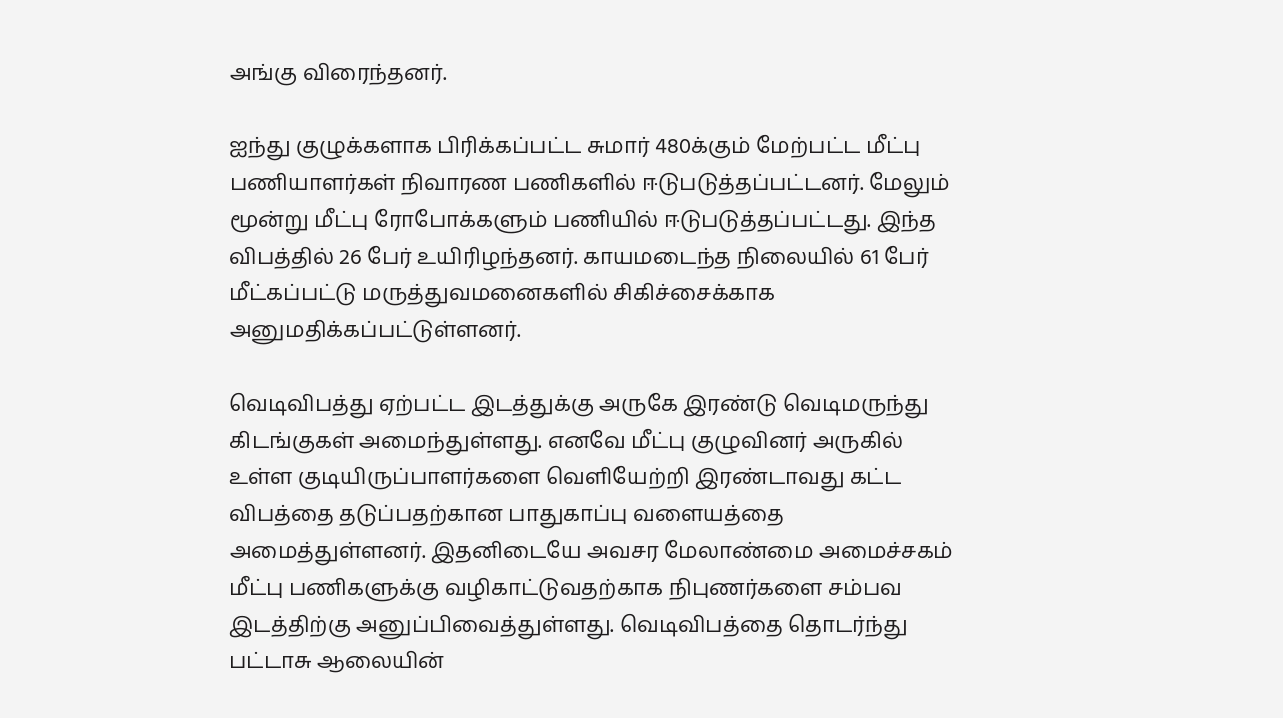அங்கு விரைந்தனர்.

ஐந்து குழுக்களாக பிரிக்கப்பட்ட சுமார் 480க்கும் மேற்பட்ட மீட்பு பணியாளர்கள் நிவாரண பணிகளில் ஈடுபடுத்தப்பட்டனர். மேலும் மூன்று மீட்பு ரோபோக்களும் பணியில் ஈடுபடுத்தப்பட்டது. இந்த விபத்தில் 26 பேர் உயிரிழந்தனர். காயமடைந்த நிலையில் 61 பேர் மீட்கப்பட்டு மருத்துவமனைகளில் சிகிச்சைக்காக அனுமதிக்கப்பட்டுள்ளனர்.

வெடிவிபத்து ஏற்பட்ட இடத்துக்கு அருகே இரண்டு வெடிமருந்து கிடங்குகள் அமைந்துள்ளது. எனவே மீட்பு குழுவினர் அருகில் உள்ள குடியிருப்பாளர்களை வெளியேற்றி இரண்டாவது கட்ட விபத்தை தடுப்பதற்கான பாதுகாப்பு வளையத்தை அமைத்துள்ளனர். இதனிடையே அவசர மேலாண்மை அமைச்சகம் மீட்பு பணிகளுக்கு வழிகாட்டுவதற்காக நிபுணர்களை சம்பவ இடத்திற்கு அனுப்பிவைத்துள்ளது. வெடிவிபத்தை தொடர்ந்து பட்டாசு ஆலையின்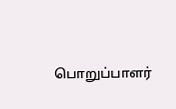பொறுப்பாளர்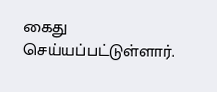கைது செய்யப்பட்டுள்ளார்.